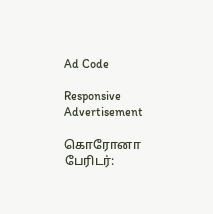Ad Code

Responsive Advertisement

கொரோனா பேரிடர்: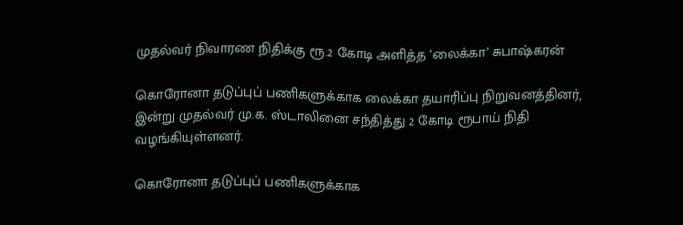முதல்வர் நிவாரண நிதிக்கு ரூ.2 கோடி அளித்த ’லைக்கா’ சுபாஷ்கரன்

கொரோனா தடுப்புப் பணிகளுக்காக லைக்கா தயாரிப்பு நிறுவனத்தினர், இன்று முதல்வர் மு.க. ஸ்டாலினை சந்தித்து 2 கோடி ரூபாய் நிதி வழங்கியுள்ளனர்.

கொரோனா தடுப்புப் பணிகளுக்காக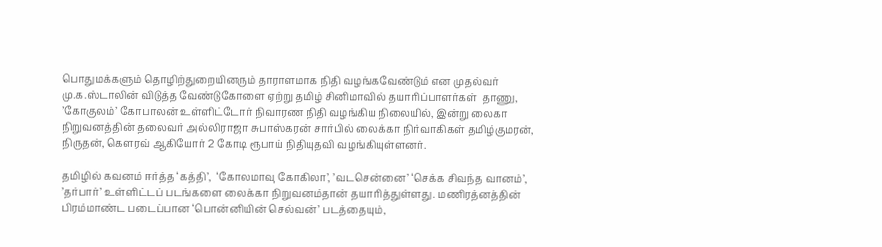பொதுமக்களும் தொழிற்துறையினரும் தாராளமாக நிதி வழங்கவேண்டும் என முதல்வர் மு.க.ஸ்டாலின் விடுத்த வேண்டுகோளை ஏற்று தமிழ் சினிமாவில் தயாரிப்பாளர்கள்  தாணு, ’கோகுலம்’ கோபாலன் உள்ளிட்டோர் நிவாரண நிதி வழங்கிய நிலையில், இன்று லைகா நிறுவனத்தின் தலைவர் அல்லிராஜா சுபாஸ்கரன் சார்பில் லைக்கா நிர்வாகிகள் தமிழ்குமரன், நிருதன், கௌரவ் ஆகியோர் 2 கோடி ரூபாய் நிதியுதவி வழங்கியுள்ளனர்.

தமிழில் கவனம் ஈர்த்த ‘கத்தி’,  ‘கோலமாவு கோகிலா’, ’வடசென்னை’ ‘செக்க சிவந்த வானம்’, ’தர்பார்’ உள்ளிட்டப் படங்களை லைக்கா நிறுவனம்தான் தயாரித்துள்ளது. மணிரத்னத்தின் பிரம்மாண்ட படைப்பான ‘பொன்னியின் செல்வன்’ படத்தையும்,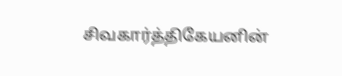சிவகார்த்திகேயனின்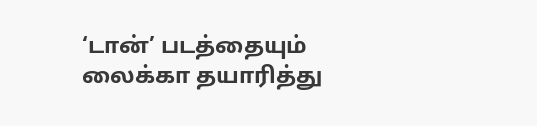‘டான்’ படத்தையும் லைக்கா தயாரித்து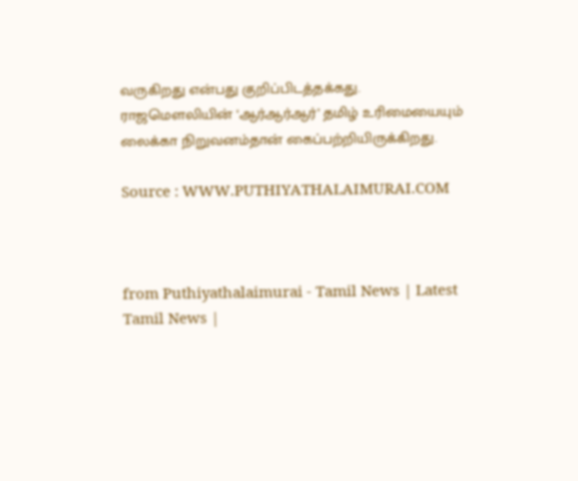வருகிறது என்பது குறிப்பிடத்தக்கது. ராஜமெளலியின் ‘ஆர்ஆர்ஆர்’ தமிழ் உரிமையையும் லைக்கா நிறுவனம்தான் கைப்பற்றியிருக்கிறது.

Source : WWW.PUTHIYATHALAIMURAI.COM



from Puthiyathalaimurai - Tamil News | Latest Tamil News |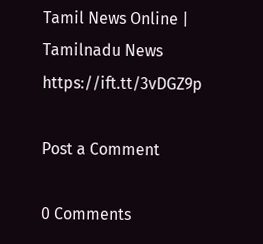Tamil News Online | Tamilnadu News https://ift.tt/3vDGZ9p

Post a Comment

0 Comments